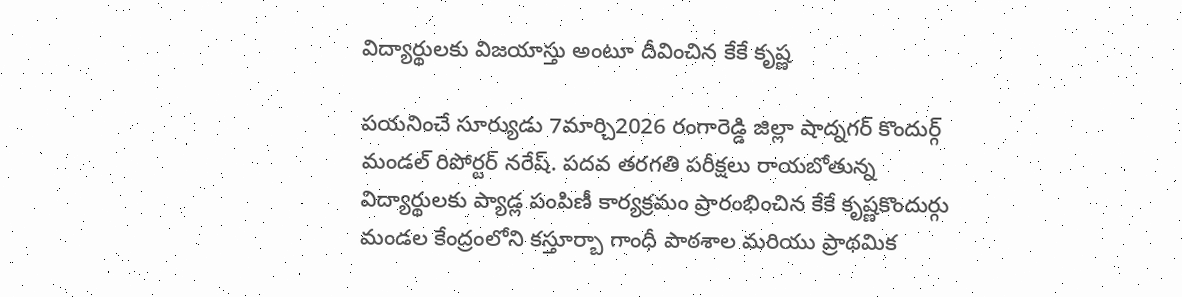విద్యార్థులకు విజయాస్తు అంటూ దీవించిన కేకే కృష్ణ

పయనించే సూర్యుడు 7మార్చి2026 రంగారెడ్డి జిల్లా షాద్నగర్ కొందుర్గ్ మండల్ రిపోర్టర్ నరేష్. పదవ తరగతి పరీక్షలు రాయబోతున్న విద్యార్థులకు ప్యాడ్ల పంపిణీ కార్యక్రమం ప్రారంభించిన కేకే కృష్ణకొందుర్గు మండల కేంద్రంలోని కస్తూర్బా గాంధీ పాఠశాల మరియు ప్రాథమిక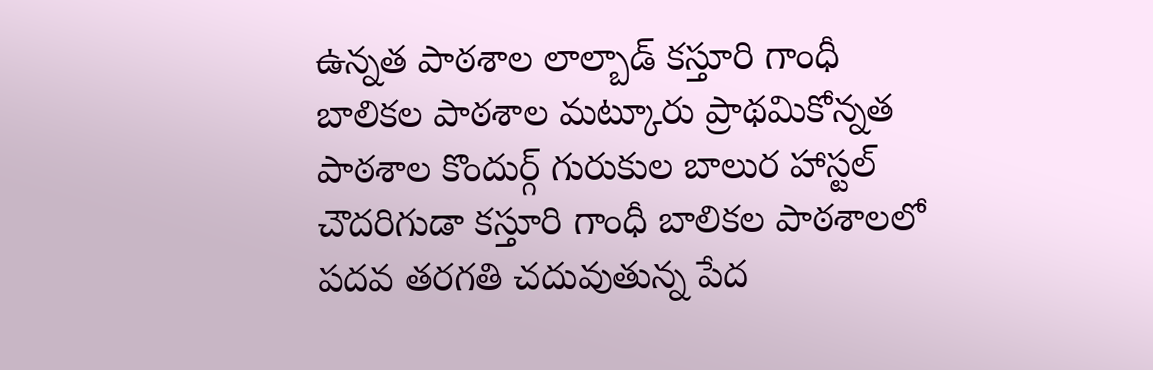ఉన్నత పాఠశాల లాల్బాడ్ కస్తూరి గాంధీ బాలికల పాఠశాల మట్కూరు ప్రాథమికోన్నత పాఠశాల కొందుర్గ్ గురుకుల బాలుర హాస్టల్ చౌదరిగుడా కస్తూరి గాంధీ బాలికల పాఠశాలలో పదవ తరగతి చదువుతున్న పేద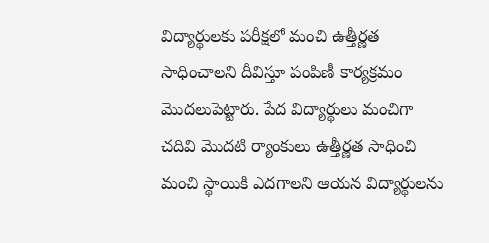విద్యార్థులకు పరీక్షలో మంచి ఉత్తీర్ణత సాధించాలని దీవిస్తూ పంపిణీ కార్యక్రమం మొదలుపెట్టారు. పేద విద్యార్థులు మంచిగా చదివి మొదటి ర్యాంకులు ఉత్తీర్ణత సాధించి మంచి స్థాయికి ఎదగాలని ఆయన విద్యార్థులను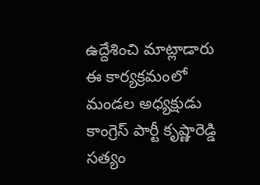ఉద్దేశించి మాట్లాడారు ఈ కార్యక్రమంలో మండల అధ్యక్షుడు కాంగ్రెస్ పార్టీ కృష్ణారెడ్డి సత్యం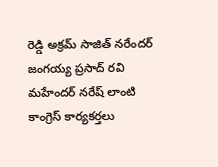రెడ్డి అక్రమ్ సాజిత్ నరేందర్ జంగయ్య ప్రసాద్ రవి మహేందర్ నరేష్ లాంటి కాంగ్రెస్ కార్యకర్తలు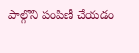పాల్గొని పంపిణీ చేయడం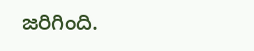జరిగింది.